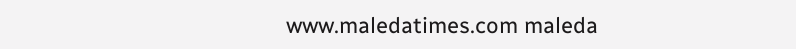www.maledatimes.com maleda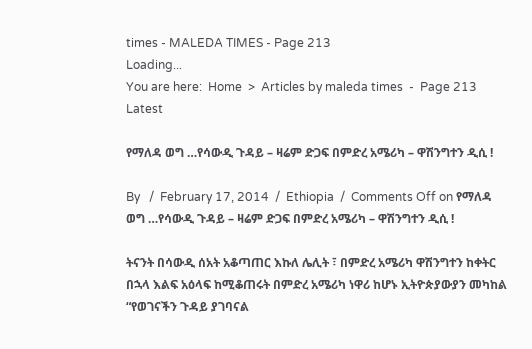times - MALEDA TIMES - Page 213
Loading...
You are here:  Home  >  Articles by maleda times  -  Page 213
Latest

የማለዳ ወግ …የሳውዲ ጉዳይ – ዛሬም ድጋፍ በምድረ አሜሪካ – ዋሽንግተን ዲሲ !

By   /  February 17, 2014  /  Ethiopia  /  Comments Off on የማለዳ ወግ …የሳውዲ ጉዳይ – ዛሬም ድጋፍ በምድረ አሜሪካ – ዋሽንግተን ዲሲ !

ትናንት በሳውዲ ሰአት አቆጣጠር እኩለ ሌሊት ፣ በምድረ አሜሪካ ዋሽንግተን ከቀትር በኋላ እልፍ አዕላፍ ከሚቆጠሩት በምድረ አሜሪካ ነዋሪ ከሆኑ ኢትዮጵያውያን መካከል “የወገናችን ጉዳይ ያገባናል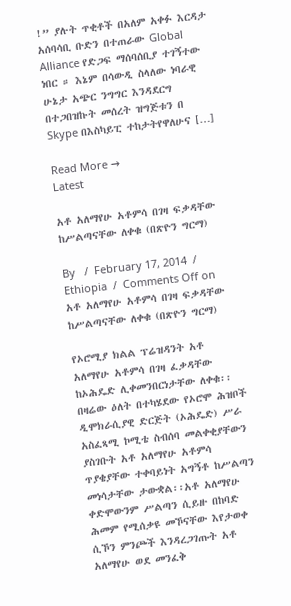!” ያሉት ጥቂቶች በአለም አቀፉ እርዳታ አሰባሳቢ ቡድን በተጠራው Global Alliance የድጋፍ ማሰባሰቢያ ተገኝተው ነበር ። እኔም በሳውዲ ስላለው ነባራዊ ሁኔታ አጭር ንግግር እንዳደርግ በተጋበዝኩት መሰረት ዝግጅቱን በ Skype በእስካይፒ ተከታትየዋለሁና […]

Read More →
Latest

አቶ አለማየሁ አቶምሳ በገዛ ፍቃዳቸው ከሥልጣናቸው ለቀቁ (በጽዮን ግርማ)

By   /  February 17, 2014  /  Ethiopia  /  Comments Off on አቶ አለማየሁ አቶምሳ በገዛ ፍቃዳቸው ከሥልጣናቸው ለቀቁ (በጽዮን ግርማ)

የኦሮሚያ ክልል ፕሬዝዳንት አቶ አለማየሁ አቶምሳ በገዛ ፈቃዳቸው ከኦሕዴድ ሊቀመንበርነታቸው ለቀቁ፡፡በዛሬው ዕለት በተካሄደው የኦሮሞ ሕዝቦች ዲሞክራሲያዊ ድርጅት (ኦሕዴድ) ሥራ አስፈጻሚ ኮሚቴ ስብሰባ መልቀቂያቸውን ያስገቡት አቶ አለማየሁ አቶምሳ ጥያቄያቸው ተቀባይነት አግኝቶ ከሥልጣን መነሳታቸው ታውቋል፡፡አቶ አለማየሁ ቀድሞውንም ሥልጣን ሲይዙ በከባድ ሕመም የሚሰቃዩ መኾናቸው እየታወቀ ሲኾን ምንጮች እንዳረጋገጡት አቶ አለማየሁ ወደ መንፈቅ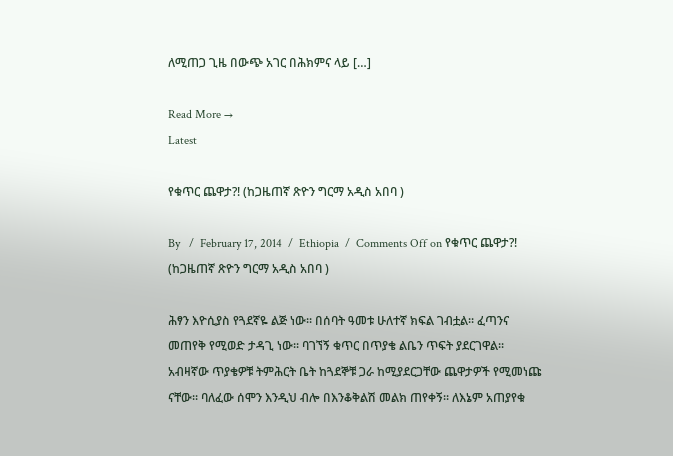ለሚጠጋ ጊዜ በውጭ አገር በሕክምና ላይ […]

Read More →
Latest

የቁጥር ጨዋታ?! (ከጋዜጠኛ ጽዮን ግርማ አዲስ አበባ )

By   /  February 17, 2014  /  Ethiopia  /  Comments Off on የቁጥር ጨዋታ?! (ከጋዜጠኛ ጽዮን ግርማ አዲስ አበባ )

ሕፃን እዮሲያስ የጓደኛዬ ልጅ ነው፡፡ በሰባት ዓመቱ ሁለተኛ ክፍል ገብቷል፡፡ ፈጣንና መጠየቅ የሚወድ ታዳጊ ነው፡፡ ባገኘኝ ቁጥር በጥያቄ ልቤን ጥፍት ያደርገዋል፡፡ አብዛኛው ጥያቄዎቹ ትምሕርት ቤት ከጓደኞቹ ጋራ ከሚያደርጋቸው ጨዋታዎች የሚመነጩ ናቸው፡፡ ባለፈው ሰሞን እንዲህ ብሎ በእንቆቅልሽ መልክ ጠየቀኝ፡፡ ለእኔም አጠያየቁ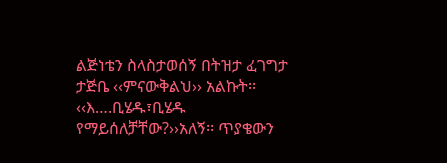ልጅነቴን ስላስታወሰኝ በትዝታ ፈገግታ ታጅቤ ‹‹ምናውቅልህ›› አልኩት፡፡‹‹እ….ቢሄዱ፣ቢሄዱ የማይሰለቻቸው?››አለኝ፡፡ ጥያቄውን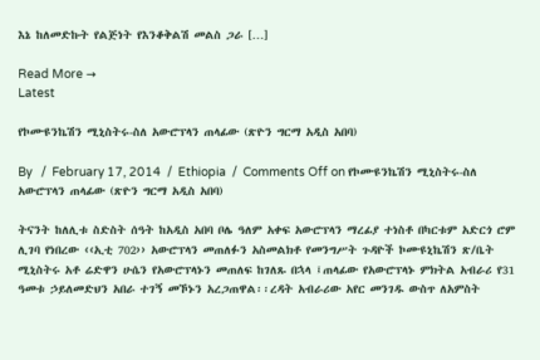እኔ ከለመድኩት የልጅነት የእንቆቅልሽ መልስ ጋራ […]

Read More →
Latest

የኮሙዩንኬሽን ሚኒስትሩ-ስለ አውሮፕላን ጠላፊው (ጽዮን ግርማ አዲስ አበባ)

By   /  February 17, 2014  /  Ethiopia  /  Comments Off on የኮሙዩንኬሽን ሚኒስትሩ-ስለ አውሮፕላን ጠላፊው (ጽዮን ግርማ አዲስ አበባ)

ትናንት ከለሊቱ ስድስት ሰዓት ከአዲስ አበባ ቦሌ ዓለም አቀፍ አውሮፕላን ማረፊያ ተነስቶ በካርቱም አድርጎ ሮም ሊገባ የነበረው ‹‹ኢቲ 702›› አውሮፕላን መጠለፉን አስመልክቶ የመንግሥት ጉዳዮች ኮሙዩኒኬሽን ጽ/ቤት ሚኒስትሩ አቶ ሬድዋን ሁሴን የአውሮፕላኑን መጠለፍ ከገለጹ በኋላ ፤ጠላፊው የአውሮፕላኑ ምክትል አብራሪ የ31 ዓመቱ ኃይለመድህን አበራ ተገኝ መኾኑን አረጋጠዋል፡፡ረዳት አብራሪው አየር መንገዱ ውስጥ ለአምስት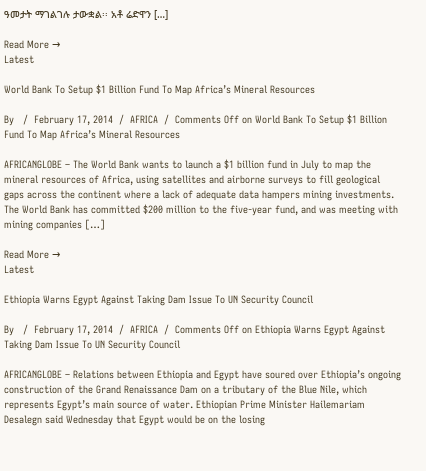ዓመታት ማገልገሉ ታውቋል፡፡ አቶ ሬድዋን […]

Read More →
Latest

World Bank To Setup $1 Billion Fund To Map Africa’s Mineral Resources

By   /  February 17, 2014  /  AFRICA  /  Comments Off on World Bank To Setup $1 Billion Fund To Map Africa’s Mineral Resources

AFRICANGLOBE – The World Bank wants to launch a $1 billion fund in July to map the mineral resources of Africa, using satellites and airborne surveys to fill geological gaps across the continent where a lack of adequate data hampers mining investments. The World Bank has committed $200 million to the five-year fund, and was meeting with mining companies […]

Read More →
Latest

Ethiopia Warns Egypt Against Taking Dam Issue To UN Security Council

By   /  February 17, 2014  /  AFRICA  /  Comments Off on Ethiopia Warns Egypt Against Taking Dam Issue To UN Security Council

AFRICANGLOBE – Relations between Ethiopia and Egypt have soured over Ethiopia’s ongoing construction of the Grand Renaissance Dam on a tributary of the Blue Nile, which represents Egypt’s main source of water. Ethiopian Prime Minister Hailemariam Desalegn said Wednesday that Egypt would be on the losing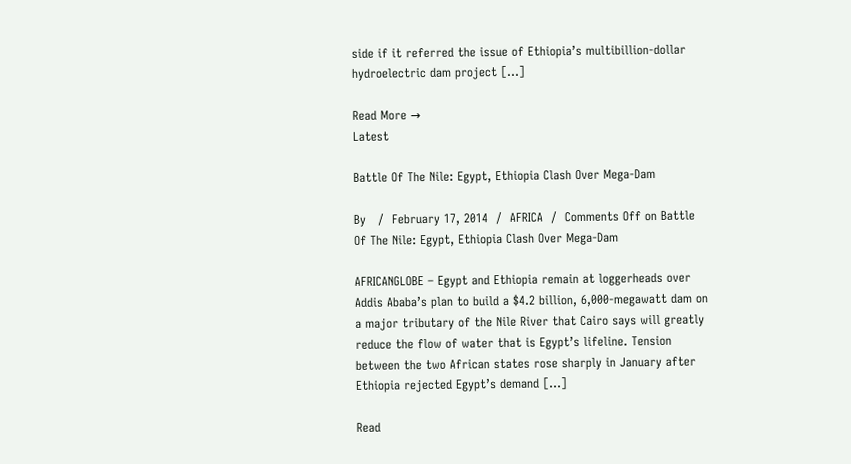side if it referred the issue of Ethiopia’s multibillion-dollar hydroelectric dam project […]

Read More →
Latest

Battle Of The Nile: Egypt, Ethiopia Clash Over Mega-Dam

By   /  February 17, 2014  /  AFRICA  /  Comments Off on Battle Of The Nile: Egypt, Ethiopia Clash Over Mega-Dam

AFRICANGLOBE – Egypt and Ethiopia remain at loggerheads over Addis Ababa’s plan to build a $4.2 billion, 6,000-megawatt dam on a major tributary of the Nile River that Cairo says will greatly reduce the flow of water that is Egypt’s lifeline. Tension between the two African states rose sharply in January after Ethiopia rejected Egypt’s demand […]

Read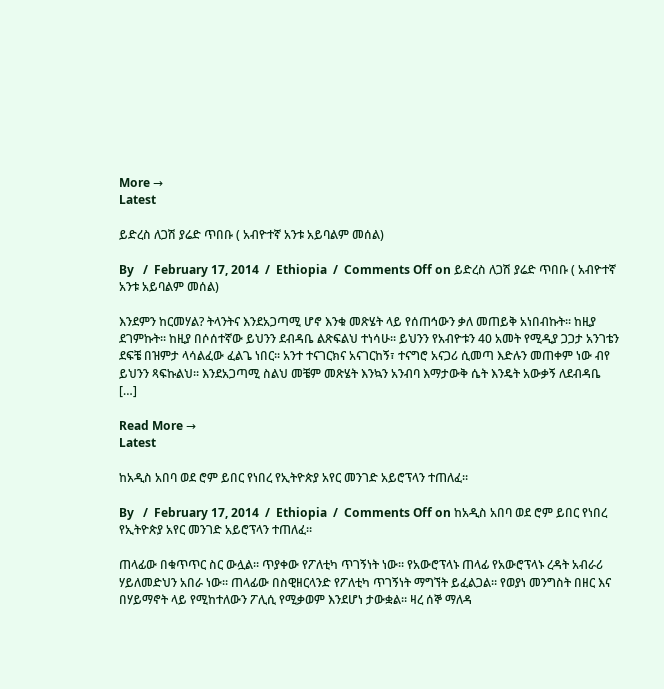More →
Latest

ይድረስ ለጋሽ ያሬድ ጥበቡ ( አብዮተኛ አንቱ አይባልም መሰል)

By   /  February 17, 2014  /  Ethiopia  /  Comments Off on ይድረስ ለጋሽ ያሬድ ጥበቡ ( አብዮተኛ አንቱ አይባልም መሰል)

እንደምን ከርመሃል? ትላንትና እንደአጋጣሚ ሆኖ እንቁ መጽሄት ላይ የሰጠኅውን ቃለ መጠይቅ አነበብኩት፡፡ ከዚያ ደገምኩት፡፡ ከዚያ በሶሰተኛው ይህንን ደብዳቤ ልጽፍልህ ተነሳሁ፡፡ ይህንን የአብዮቱን 40 አመት የሚዲያ ጋጋታ አንገቴን ደፍቼ በዝምታ ላሳልፈው ፈልጌ ነበር፡፡ አንተ ተናገርክና አናገርከኝ፣ ተናግሮ አናጋሪ ሲመጣ እድሉን መጠቀም ነው ብየ ይህንን ጻፍኩልህ፡፡ እንደአጋጣሚ ስልህ መቼም መጽሄት እንኳን አንብባ እማታውቅ ሴት እንዴት አውቃኝ ለደብዳቤ […]

Read More →
Latest

ከአዲስ አበባ ወደ ሮም ይበር የነበረ የኢትዮጵያ አየር መንገድ አይሮፕላን ተጠለፈ።

By   /  February 17, 2014  /  Ethiopia  /  Comments Off on ከአዲስ አበባ ወደ ሮም ይበር የነበረ የኢትዮጵያ አየር መንገድ አይሮፕላን ተጠለፈ።

ጠላፊው በቁጥጥር ስር ውሏል። ጥያቀው የፖለቲካ ጥገኝነት ነው። የአውሮፕላኑ ጠላፊ የአውሮፕላኑ ረዳት አብራሪ ሃይለመድህን አበራ ነው። ጠላፊው በስዊዘርላንድ የፖለቲካ ጥገኝነት ማግኘት ይፈልጋል። የወያነ መንግስት በዘር እና በሃይማኖት ላይ የሚከተለውን ፖሊሲ የሚቃወም እንደሆነ ታውቋል። ዛረ ሰኞ ማለዳ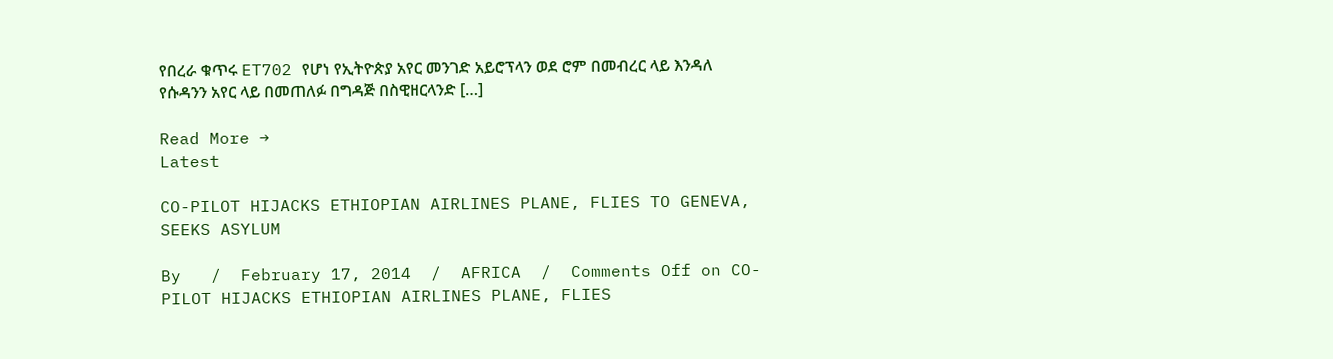የበረራ ቁጥሩ ET702 የሆነ የኢትዮጵያ አየር መንገድ አይሮፕላን ወደ ሮም በመብረር ላይ እንዳለ የሱዳንን አየር ላይ በመጠለፉ በግዳጅ በስዊዘርላንድ […]

Read More →
Latest

CO-PILOT HIJACKS ETHIOPIAN AIRLINES PLANE, FLIES TO GENEVA, SEEKS ASYLUM

By   /  February 17, 2014  /  AFRICA  /  Comments Off on CO-PILOT HIJACKS ETHIOPIAN AIRLINES PLANE, FLIES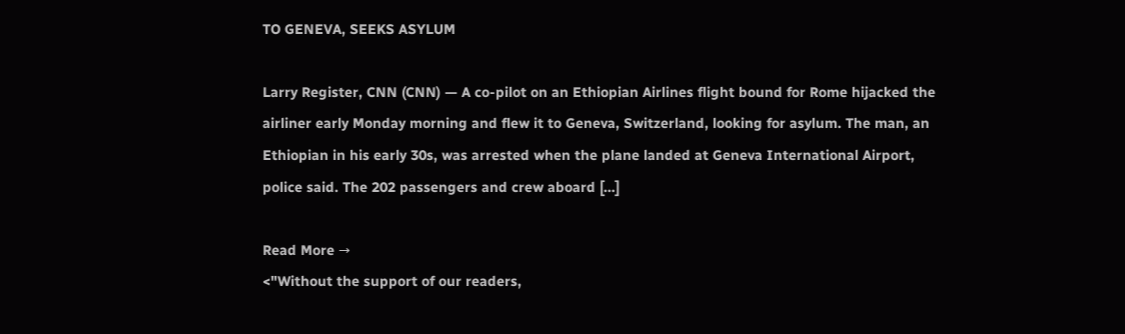TO GENEVA, SEEKS ASYLUM

Larry Register, CNN (CNN) — A co-pilot on an Ethiopian Airlines flight bound for Rome hijacked the airliner early Monday morning and flew it to Geneva, Switzerland, looking for asylum. The man, an Ethiopian in his early 30s, was arrested when the plane landed at Geneva International Airport, police said. The 202 passengers and crew aboard […]

Read More →
<"Without the support of our readers,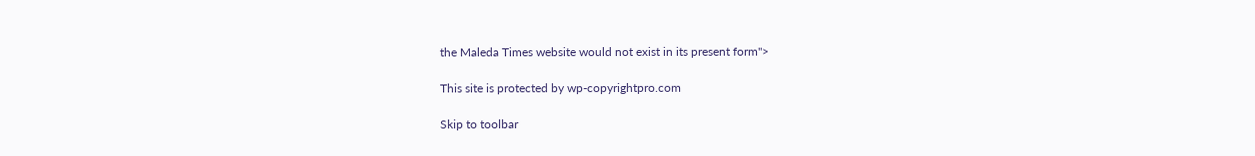the Maleda Times website would not exist in its present form">

This site is protected by wp-copyrightpro.com

Skip to toolbar